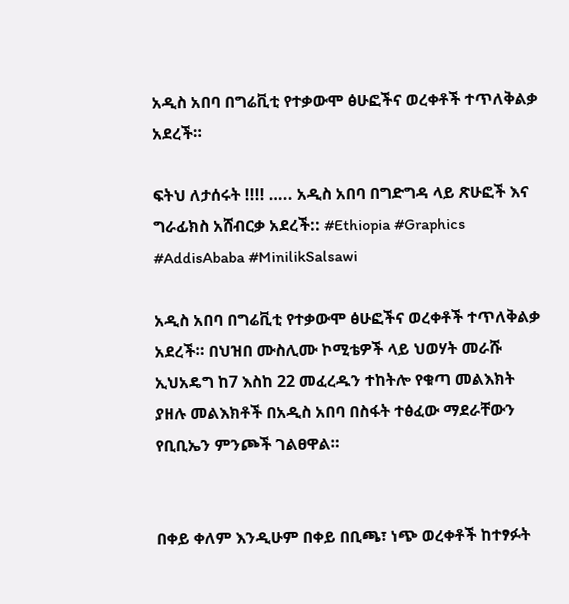አዲስ አበባ በግሬቪቲ የተቃውሞ ፅሁፎችና ወረቀቶች ተጥለቅልቃ አደረች።

ፍትህ ለታሰሩት !!!! ….. አዲስ አበባ በግድግዳ ላይ ጽሁፎች እና ግራፊክስ አሸብርቃ አደረች:: #Ethiopia #Graphics #AddisAbaba #MinilikSalsawi

አዲስ አበባ በግሬቪቲ የተቃውሞ ፅሁፎችና ወረቀቶች ተጥለቅልቃ አደረች። በህዝበ ሙስሊሙ ኮሚቴዎች ላይ ህወሃት መራሹ ኢህአዴግ ከ7 እስከ 22 መፈረዱን ተከትሎ የቁጣ መልእክት ያዘሉ መልእክቶች በአዲስ አበባ በስፋት ተፅፈው ማደራቸውን የቢቢኤን ምንጮች ገልፀዋል።


በቀይ ቀለም እንዲሁም በቀይ በቢጫ፣ ነጭ ወረቀቶች ከተፃፉት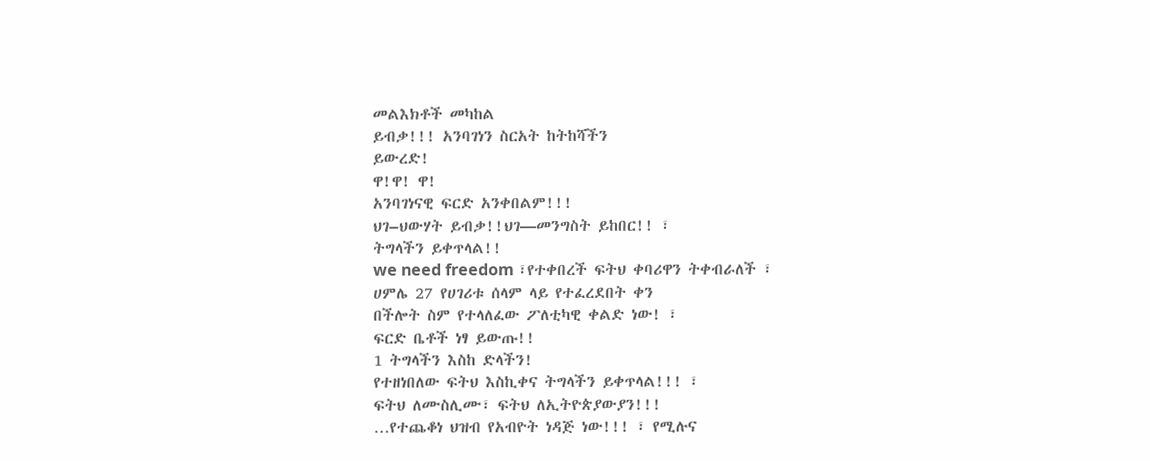መልእክቶች መካከል
ይብቃ!!! አንባገነን ስርአት ከትከሻችን
ይውረድ!
ዋ!ዋ! ዋ!
አንባገነናዊ ፍርድ አንቀበልም!!!
ህገ–ህውሃት ይብቃ!!ህገ—መንግስት ይከበር!! ፣
ትግላችን ይቀጥላል!!
we need freedom ፣የተቀበረች ፍትህ ቀባሪዋን ትቀብራለች ፣
ሀምሌ 27 የሀገሪቱ ሰላም ላይ የተፈረደበት ቀን
በችሎት ስም የተላለፈው ፖለቲካዊ ቀልድ ነው! ፣
ፍርድ ቤቶች ነፃ ይውጡ!!
1 ትግላችን እስከ ድላችን!
የተዘነበለው ፍትህ እስኪቀና ትግላችን ይቀጥላል!!! ፣
ፍትህ ለሙስሊሙ፣ ፍትህ ለኢትዮጵያውያን!!!
…የተጨቆነ ህዝብ የአብዮት ነዳጅ ነው!!! ፣ የሚሉና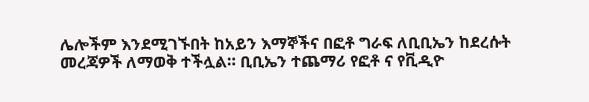ሌሎችም እንደሚገኙበት ከአይን እማኞችና በፎቶ ግራፍ ለቢቢኤን ከደረሱት መረጃዎች ለማወቅ ተችሏል። ቢቢኤን ተጨማሪ የፎቶ ና የቪዲዮ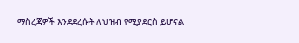ማስረጃዎች እንደደረሱት ለህዝብ የሚያደርስ ይሆናል